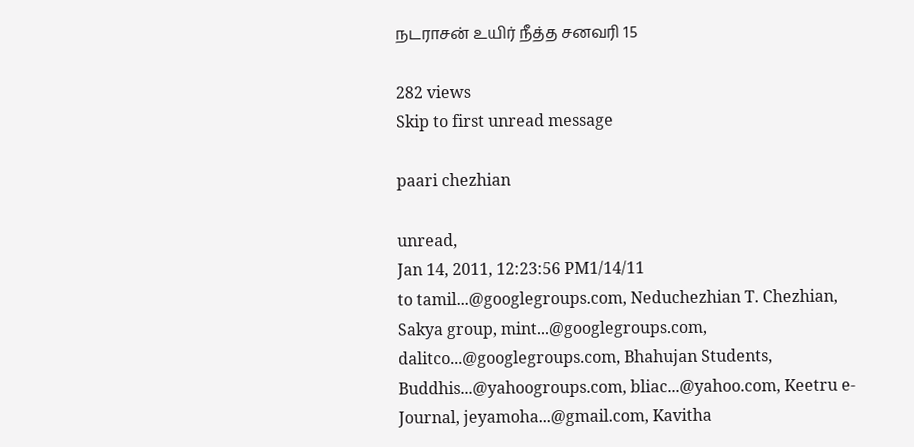நடராசன் உயிர் நீத்த சனவரி 15

282 views
Skip to first unread message

paari chezhian

unread,
Jan 14, 2011, 12:23:56 PM1/14/11
to tamil...@googlegroups.com, Neduchezhian T. Chezhian, Sakya group, mint...@googlegroups.com, dalitco...@googlegroups.com, Bhahujan Students, Buddhis...@yahoogroups.com, bliac...@yahoo.com, Keetru e-Journal, jeyamoha...@gmail.com, Kavitha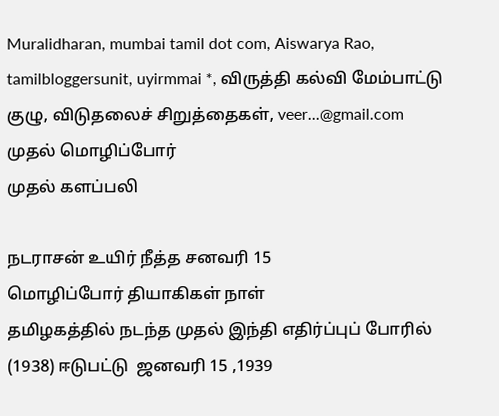Muralidharan, mumbai tamil dot com, Aiswarya Rao, tamilbloggersunit, uyirmmai *, விருத்தி கல்வி மேம்பாட்டு குழு, விடுதலைச் சிறுத்தைகள், veer...@gmail.com
முதல் மொழிப்போர்
முதல் களப்பலி

நடராசன் உயிர் நீத்த சனவரி 15
மொழிப்போர் தியாகிகள் நாள்
தமிழகத்தில் நடந்த முதல் இந்தி எதிர்ப்புப் போரில் (1938) ஈடுபட்டு  ஜனவரி 15 ,1939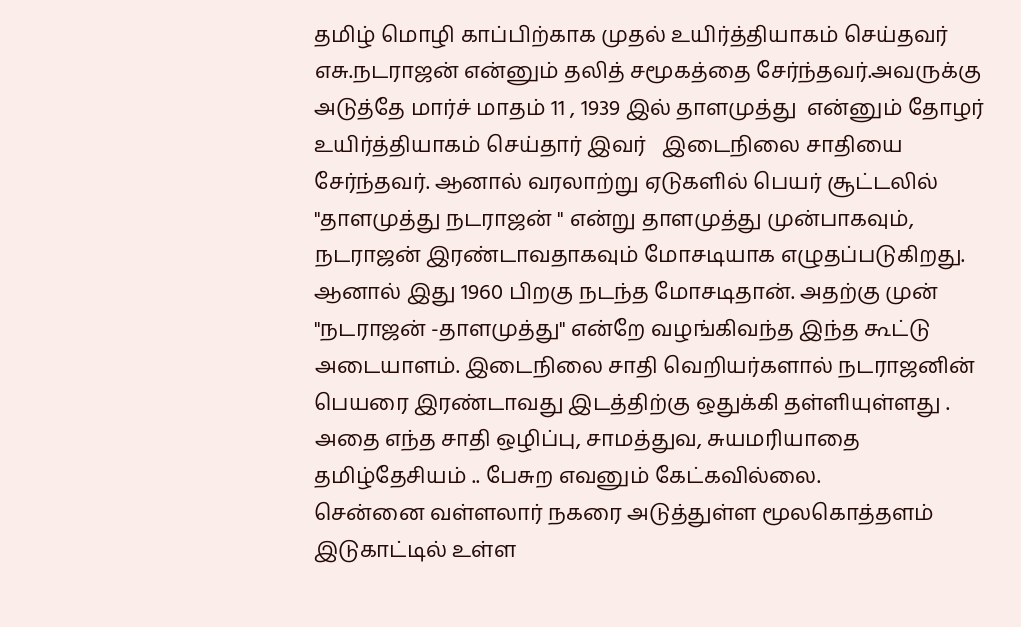தமிழ் மொழி காப்பிற்காக முதல் உயிர்த்தியாகம் செய்தவர்  எசு.நடராஜன் என்னும் தலித் சமூகத்தை சேர்ந்தவர்.அவருக்கு அடுத்தே மார்ச் மாதம் 11 , 1939 இல் தாளமுத்து  என்னும் தோழர் உயிர்த்தியாகம் செய்தார் இவர்   இடைநிலை சாதியை சேர்ந்தவர். ஆனால் வரலாற்று ஏடுகளில் பெயர் சூட்டலில் "தாளமுத்து நடராஜன் " என்று தாளமுத்து முன்பாகவும், நடராஜன் இரண்டாவதாகவும் மோசடியாக எழுதப்படுகிறது.  ஆனால் இது 1960 பிறகு நடந்த மோசடிதான். அதற்கு முன் "நடராஜன் -தாளமுத்து" என்றே வழங்கிவந்த இந்த கூட்டு அடையாளம். இடைநிலை சாதி வெறியர்களால் நடராஜனின் பெயரை இரண்டாவது இடத்திற்கு ஒதுக்கி தள்ளியுள்ளது . அதை எந்த சாதி ஒழிப்பு, சாமத்துவ, சுயமரியாதை தமிழ்தேசியம் .. பேசுற எவனும் கேட்கவில்லை.
சென்னை வள்ளலார் நகரை அடுத்துள்ள மூலகொத்தளம் இடுகாட்டில் உள்ள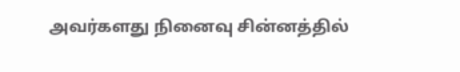அவர்களது நினைவு சின்னத்தில்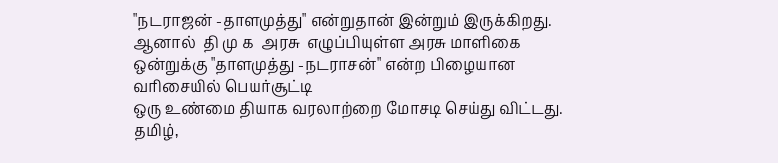"நடராஜன் -தாளமுத்து" என்றுதான் இன்றும் இருக்கிறது.  ஆனால்  தி மு க  அரசு  எழுப்பியுள்ள அரசு மாளிகை ஒன்றுக்கு "தாளமுத்து -நடராசன்" என்ற பிழையான வரிசையில் பெயர்சூட்டி
ஒரு உண்மை தியாக வரலாற்றை மோசடி செய்து விட்டது.
தமிழ்,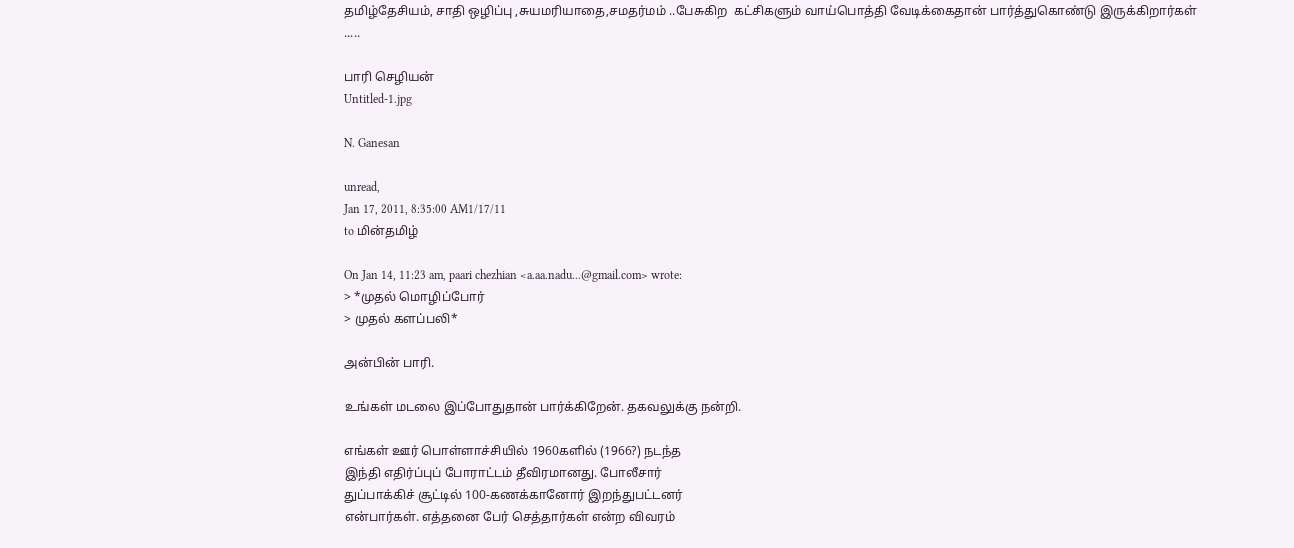தமிழ்தேசியம், சாதி ஒழிப்பு ,சுயமரியாதை,சமதர்மம் ..பேசுகிற  கட்சிகளும் வாய்பொத்தி வேடிக்கைதான் பார்த்துகொண்டு இருக்கிறார்கள் .....

பாரி செழியன்
Untitled-1.jpg

N. Ganesan

unread,
Jan 17, 2011, 8:35:00 AM1/17/11
to மின்தமிழ்

On Jan 14, 11:23 am, paari chezhian <a.aa.nadu...@gmail.com> wrote:
> *முதல் மொழிப்போர்
> முதல் களப்பலி*

அன்பின் பாரி.

உங்கள் மடலை இப்போதுதான் பார்க்கிறேன். தகவலுக்கு நன்றி.

எங்கள் ஊர் பொள்ளாச்சியில் 1960களில் (1966?) நடந்த
இந்தி எதிர்ப்புப் போராட்டம் தீவிரமானது. போலீசார்
துப்பாக்கிச் சூட்டில் 100-கணக்கானோர் இறந்துபட்டனர்
என்பார்கள். எத்தனை பேர் செத்தார்கள் என்ற விவரம்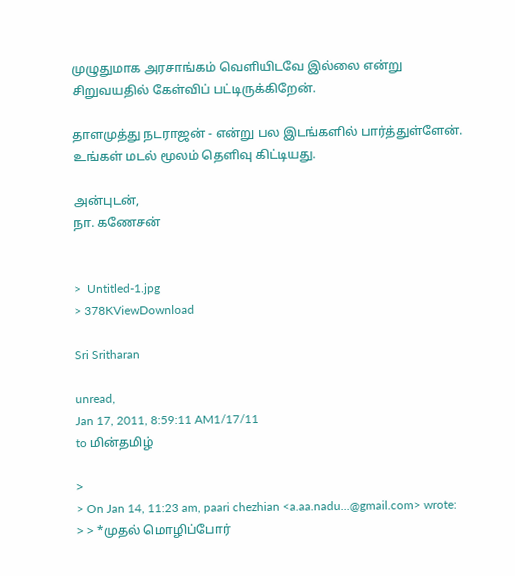முழுதுமாக அரசாங்கம் வெளியிடவே இல்லை என்று
சிறுவயதில் கேள்விப் பட்டிருக்கிறேன்.

தாளமுத்து நடராஜன் - என்று பல இடங்களில் பார்த்துள்ளேன்.
உங்கள் மடல் மூலம் தெளிவு கிட்டியது.

அன்புடன்,
நா. கணேசன்


>  Untitled-1.jpg
> 378KViewDownload

Sri Sritharan

unread,
Jan 17, 2011, 8:59:11 AM1/17/11
to மின்தமிழ்

>
> On Jan 14, 11:23 am, paari chezhian <a.aa.nadu...@gmail.com> wrote:
> > *முதல் மொழிப்போர்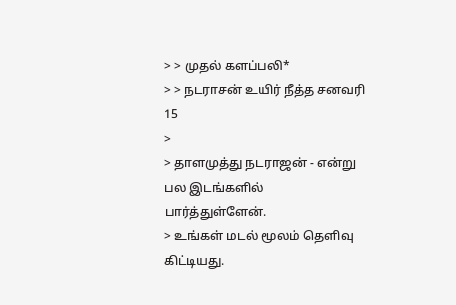> > முதல் களப்பலி*
> > நடராசன் உயிர் நீத்த சனவரி 15
>
> தாளமுத்து நடராஜன் - என்று பல இடங்களில் பார்த்துள்ளேன்.
> உங்கள் மடல் மூலம் தெளிவு கிட்டியது.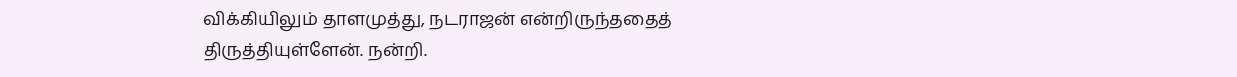விக்கியிலும் தாளமுத்து, நடராஜன் என்றிருந்ததைத் திருத்தியுள்ளேன். நன்றி.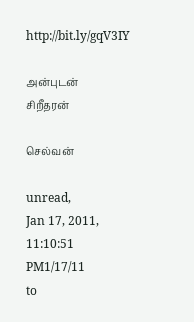http://bit.ly/gqV3IY

அன்புடன்
சிறீதரன்

செல்வன்

unread,
Jan 17, 2011, 11:10:51 PM1/17/11
to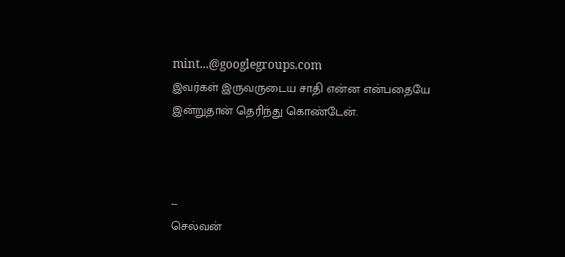mint...@googlegroups.com
இவர்கள் இருவருடைய சாதி என்ன என்பதையே இன்றுதான் தெரிந்து கொண்டேன்.



--
செல்வன்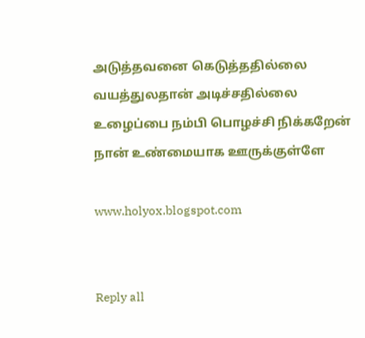அடுத்தவனை கெடுத்ததில்லை
வயத்துலதான் அடிச்சதில்லை
உழைப்பை நம்பி பொழச்சி நிக்கறேன்
நான் உண்மையாக ஊருக்குள்ளே

www.holyox.blogspot.com


Reply all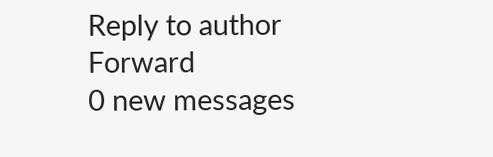Reply to author
Forward
0 new messages